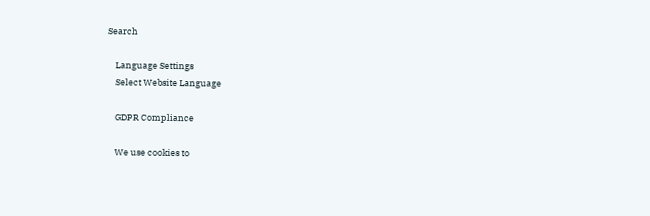Search

    Language Settings
    Select Website Language

    GDPR Compliance

    We use cookies to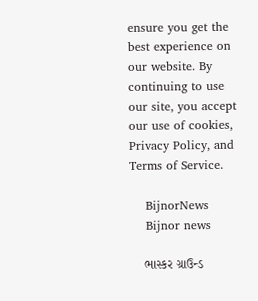ensure you get the best experience on our website. By continuing to use our site, you accept our use of cookies, Privacy Policy, and Terms of Service.

    BijnorNews
    Bijnor news

    ભાસ્કર ગ્રાઉન્ડ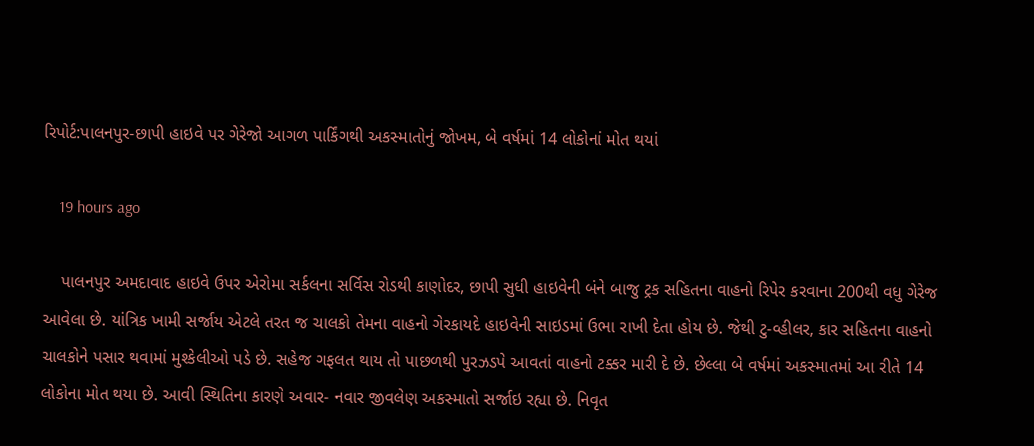રિપોર્ટ:પાલનપુર-છાપી હાઇવે પર ગેરેજો આગળ પાર્કિંગથી અકસ્માતોનું જોખમ, બે વર્ષમાં 14 લોકોનાં મોત થયાં

    19 hours ago

    પાલનપુર અમદાવાદ હાઇવે ઉપર એરોમા સર્કલના સર્વિસ રોડથી કાણોદર, છાપી સુધી હાઇવેની બંને બાજુ ટ્રક સહિતના વાહનો રિપેર કરવાના 200થી વધુ ગેરેજ આવેલા છે. યાંત્રિક ખામી સર્જાય એટલે તરત જ ચાલકો તેમના વાહનો ગેરકાયદે હાઇવેની સાઇડમાં ઉભા રાખી દેતા હોય છે. જેથી ટુ-વ્હીલર, કાર સહિતના વાહનો ચાલકોને પસાર થવામાં મુશ્કેલીઓ પડે છે. સહેજ ગફલત થાય તો પાછળથી પુરઝડપે આવતાં વાહનો ટક્કર મારી દે છે. છેલ્લા બે વર્ષમાં અકસ્માતમાં આ રીતે 14 લોકોના મોત થયા છે. આવી સ્થિતિના કારણે અવાર- નવાર જીવલેણ અકસ્માતો સર્જાઇ રહ્યા છે. નિવૃત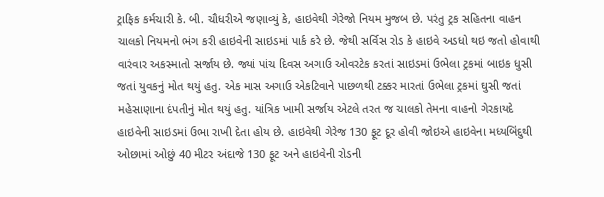ટ્રાફિક કર્મચારી કે. બી. ચૌધરીએ જણાવ્યું કે, હાઇવેથી ગેરેજો નિયમ મુજબ છે. પરંતુ ટ્રક સહિતના વાહન ચાલકો નિયમનો ભંગ કરી હાઇવેની સાઇડમાં પાર્ક કરે છે. જેથી સર્વિસ રોડ કે હાઇવે અડધો થઇ જતો હોવાથી વારંવાર અકસ્માતો સર્જાય છે. જ્યાં પાંચ દિવસ અગાઉ ઓવરટેક કરતાં સાઇડમાં ઉભેલા ટ્રકમાં બાઇક ધુસી જતાં યુવકનું મોત થયું હતુ. એક માસ અગાઉ એકટિવાને પાછળથી ટક્કર મારતાં ઉભેલા ટ્રકમાં ઘુસી જતાં મહેસાણાના દંપતીનું મોત થયું હતુ. યાંત્રિક ખામી સર્જાય એટલે તરત જ ચાલકો તેમના વાહનો ગેરકાયદે હાઇવેની સાઇડમાં ઉભા રાખી દેતા હોય છે. હાઇવેથી ગેરેજ 130 ફૂટ દૂર હોવી જોઇએ હાઇવેના મધ્યબિંદુથી ઓછામાં ઓછું 40 મીટર અંદાજે 130 ફૂટ અને હાઇવેની રોડની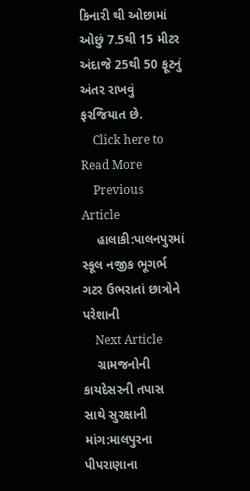કિનારી થી ઓછામાં ઓછું 7.5થી 15 મીટર અંદાજે 25થી 50 ફૂટનું અંતર રાખવું ફરજિયાત છે.
    Click here to Read More
    Previous Article
    હાલાકી:પાલનપુરમાં સ્કૂલ નજીક ભૂગર્ભ ગટર ઉભરાતાં છાત્રોને પરેશાની
    Next Article
    ગ્રામજનોની કાયદેસરની તપાસ સાથે સુરક્ષાની માંગ:માલપુરના પીપરાણાના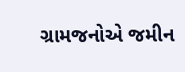ગ્રામજનોએ જમીન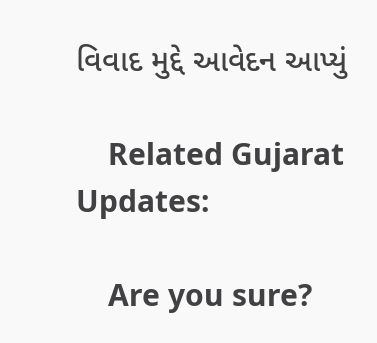વિવાદ મુદ્દે આવેદન આપ્યું

    Related Gujarat Updates:

    Are you sure?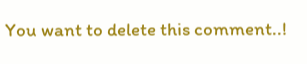You want to delete this comment..!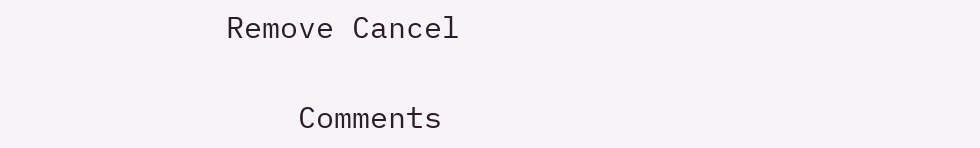Remove Cancel

    Comments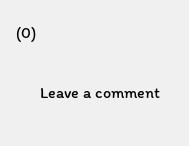(0)

      Leave a comment